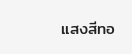แสงสีทอ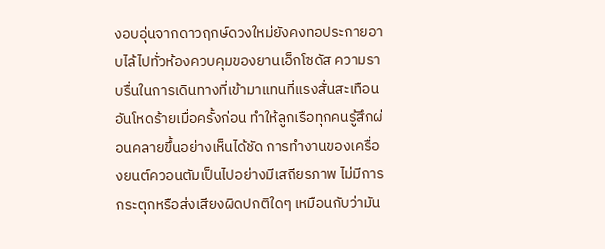งอบอุ่นจากดาวฤกษ์ดวงใหม่ยังคงทอประกายอาบไล้ไปทั่วห้องควบคุมของยานเอ็กโซดัส ความราบรื่นในการเดินทางที่เข้ามาแทนที่แรงสั่นสะเทือนอันโหดร้ายเมื่อครั้งก่อน ทำให้ลูกเรือทุกคนรู้สึกผ่อนคลายขึ้นอย่างเห็นได้ชัด การทำงานของเครื่องยนต์ควอนตัมเป็นไปอย่างมีเสถียรภาพ ไม่มีการกระตุกหรือส่งเสียงผิดปกติใดๆ เหมือนกับว่ามัน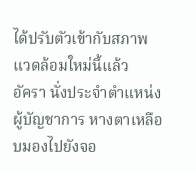ได้ปรับตัวเข้ากับสภาพแวดล้อมใหม่นี้แล้ว
อัครา นั่งประจำตำแหน่งผู้บัญชาการ หางตาเหลือบมองไปยังจอ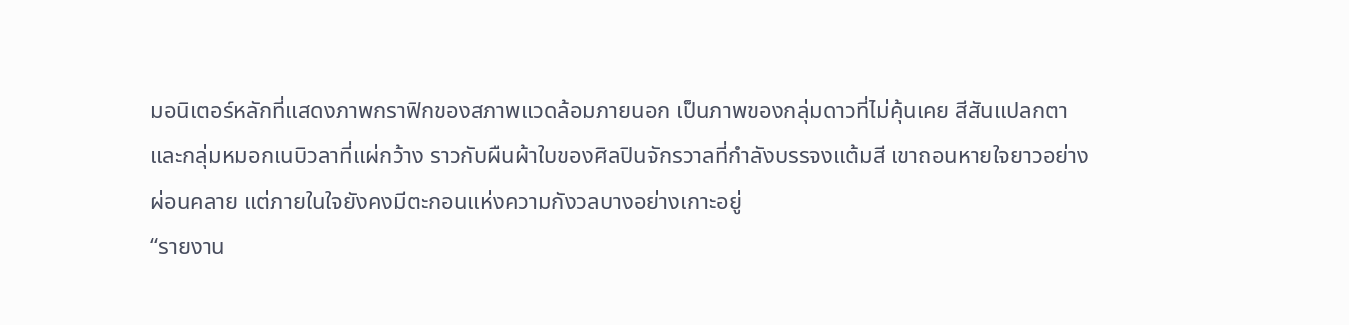มอนิเตอร์หลักที่แสดงภาพกราฟิกของสภาพแวดล้อมภายนอก เป็นภาพของกลุ่มดาวที่ไม่คุ้นเคย สีสันแปลกตา และกลุ่มหมอกเนบิวลาที่แผ่กว้าง ราวกับผืนผ้าใบของศิลปินจักรวาลที่กำลังบรรจงแต้มสี เขาถอนหายใจยาวอย่างผ่อนคลาย แต่ภายในใจยังคงมีตะกอนแห่งความกังวลบางอย่างเกาะอยู่
“รายงาน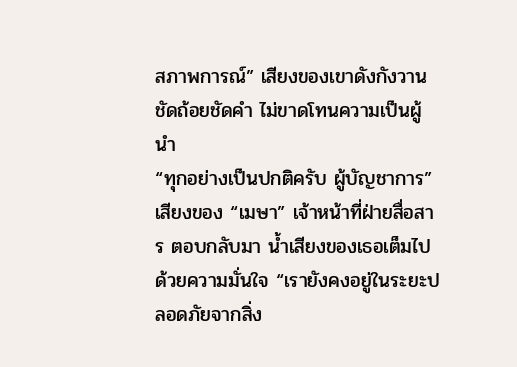สภาพการณ์” เสียงของเขาดังกังวาน ชัดถ้อยชัดคำ ไม่ขาดโทนความเป็นผู้นำ
“ทุกอย่างเป็นปกติครับ ผู้บัญชาการ” เสียงของ “เมษา” เจ้าหน้าที่ฝ่ายสื่อสาร ตอบกลับมา น้ำเสียงของเธอเต็มไปด้วยความมั่นใจ “เรายังคงอยู่ในระยะปลอดภัยจากสิ่ง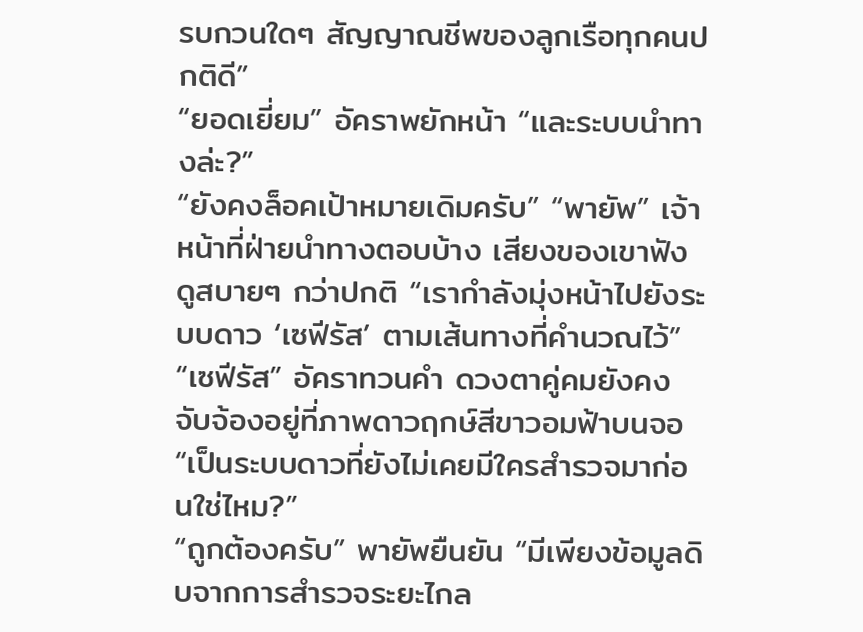รบกวนใดๆ สัญญาณชีพของลูกเรือทุกคนปกติดี”
“ยอดเยี่ยม” อัคราพยักหน้า “และระบบนำทางล่ะ?”
“ยังคงล็อคเป้าหมายเดิมครับ” “พายัพ” เจ้าหน้าที่ฝ่ายนำทางตอบบ้าง เสียงของเขาฟังดูสบายๆ กว่าปกติ “เรากำลังมุ่งหน้าไปยังระบบดาว ‘เซฟีรัส’ ตามเส้นทางที่คำนวณไว้”
“เซฟีรัส” อัคราทวนคำ ดวงตาคู่คมยังคงจับจ้องอยู่ที่ภาพดาวฤกษ์สีขาวอมฟ้าบนจอ “เป็นระบบดาวที่ยังไม่เคยมีใครสำรวจมาก่อนใช่ไหม?”
“ถูกต้องครับ” พายัพยืนยัน “มีเพียงข้อมูลดิบจากการสำรวจระยะไกล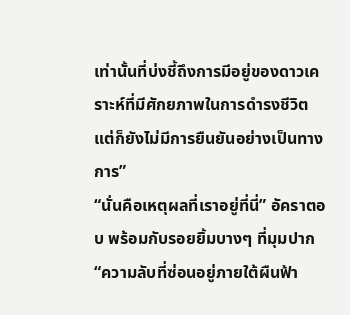เท่านั้นที่บ่งชี้ถึงการมีอยู่ของดาวเคราะห์ที่มีศักยภาพในการดำรงชีวิต แต่ก็ยังไม่มีการยืนยันอย่างเป็นทางการ”
“นั่นคือเหตุผลที่เราอยู่ที่นี่” อัคราตอบ พร้อมกับรอยยิ้มบางๆ ที่มุมปาก “ความลับที่ซ่อนอยู่ภายใต้ผืนฟ้า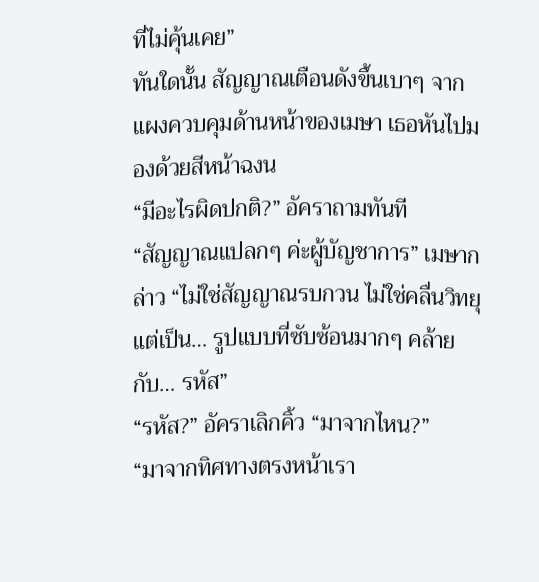ที่ไม่คุ้นเคย”
ทันใดนั้น สัญญาณเตือนดังขึ้นเบาๆ จากแผงควบคุมด้านหน้าของเมษา เธอหันไปมองด้วยสีหน้าฉงน
“มีอะไรผิดปกติ?” อัคราถามทันที
“สัญญาณแปลกๆ ค่ะผู้บัญชาการ” เมษากล่าว “ไม่ใช่สัญญาณรบกวน ไม่ใช่คลื่นวิทยุ แต่เป็น… รูปแบบที่ซับซ้อนมากๆ คล้ายกับ… รหัส”
“รหัส?” อัคราเลิกคิ้ว “มาจากไหน?”
“มาจากทิศทางตรงหน้าเรา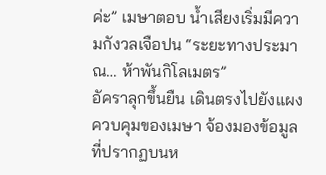ค่ะ” เมษาตอบ น้ำเสียงเริ่มมีความกังวลเจือปน “ระยะทางประมาณ… ห้าพันกิโลเมตร”
อัคราลุกขึ้นยืน เดินตรงไปยังแผงควบคุมของเมษา จ้องมองข้อมูลที่ปรากฏบนห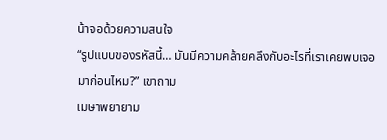น้าจอด้วยความสนใจ
“รูปแบบของรหัสนี้… มันมีความคล้ายคลึงกับอะไรที่เราเคยพบเจอมาก่อนไหม?” เขาถาม
เมษาพยายาม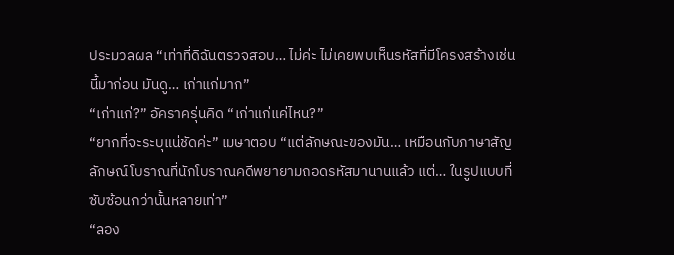ประมวลผล “เท่าที่ดิฉันตรวจสอบ… ไม่ค่ะ ไม่เคยพบเห็นรหัสที่มีโครงสร้างเช่นนี้มาก่อน มันดู… เก่าแก่มาก”
“เก่าแก่?” อัคราครุ่นคิด “เก่าแก่แค่ไหน?”
“ยากที่จะระบุแน่ชัดค่ะ” เมษาตอบ “แต่ลักษณะของมัน… เหมือนกับภาษาสัญลักษณ์โบราณที่นักโบราณคดีพยายามถอดรหัสมานานแล้ว แต่… ในรูปแบบที่ซับซ้อนกว่านั้นหลายเท่า”
“ลอง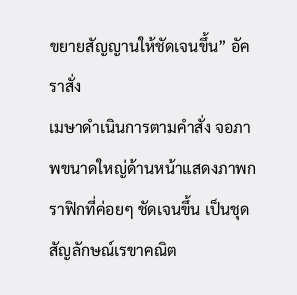ขยายสัญญานให้ชัดเจนขึ้น” อัคราสั่ง
เมษาดำเนินการตามคำสั่ง จอภาพขนาดใหญ่ด้านหน้าแสดงภาพกราฟิกที่ค่อยๆ ชัดเจนขึ้น เป็นชุดสัญลักษณ์เรขาคณิต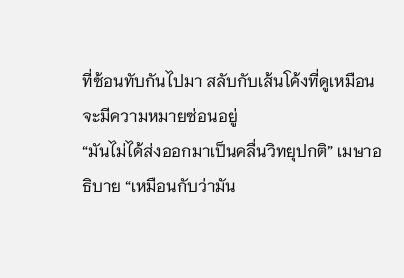ที่ซ้อนทับกันไปมา สลับกับเส้นโค้งที่ดูเหมือนจะมีความหมายซ่อนอยู่
“มันไม่ได้ส่งออกมาเป็นคลื่นวิทยุปกติ” เมษาอธิบาย “เหมือนกับว่ามัน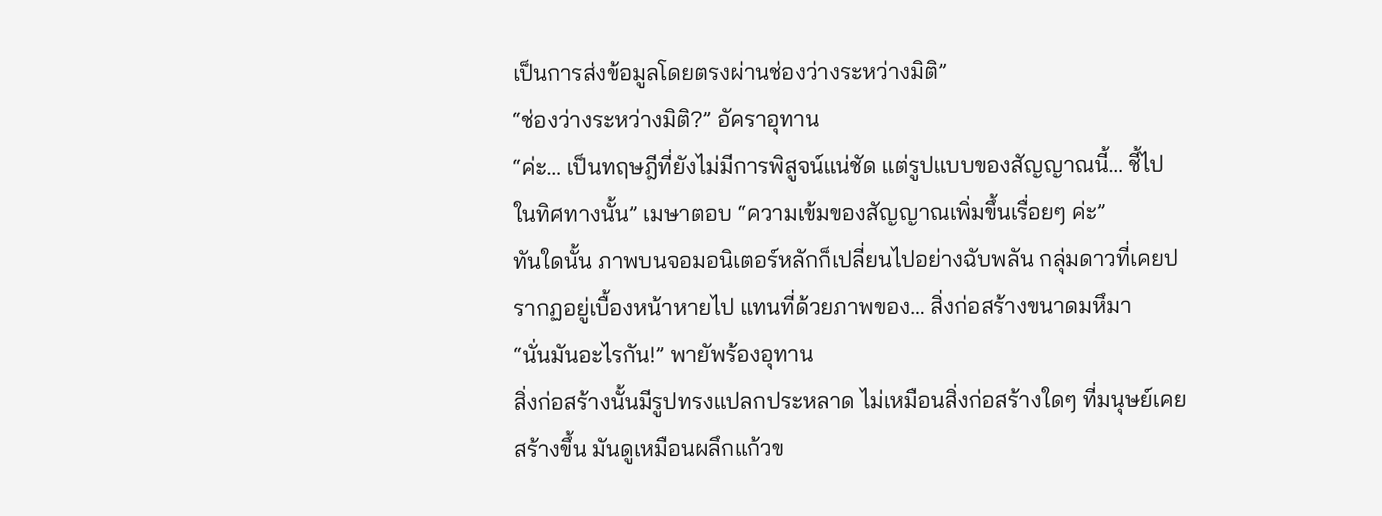เป็นการส่งข้อมูลโดยตรงผ่านช่องว่างระหว่างมิติ”
“ช่องว่างระหว่างมิติ?” อัคราอุทาน
“ค่ะ… เป็นทฤษฎีที่ยังไม่มีการพิสูจน์แน่ชัด แต่รูปแบบของสัญญาณนี้… ชี้ไปในทิศทางนั้น” เมษาตอบ “ความเข้มของสัญญาณเพิ่มขึ้นเรื่อยๆ ค่ะ”
ทันใดนั้น ภาพบนจอมอนิเตอร์หลักก็เปลี่ยนไปอย่างฉับพลัน กลุ่มดาวที่เคยปรากฏอยู่เบื้องหน้าหายไป แทนที่ด้วยภาพของ… สิ่งก่อสร้างขนาดมหึมา
“นั่นมันอะไรกัน!” พายัพร้องอุทาน
สิ่งก่อสร้างนั้นมีรูปทรงแปลกประหลาด ไม่เหมือนสิ่งก่อสร้างใดๆ ที่มนุษย์เคยสร้างขึ้น มันดูเหมือนผลึกแก้วข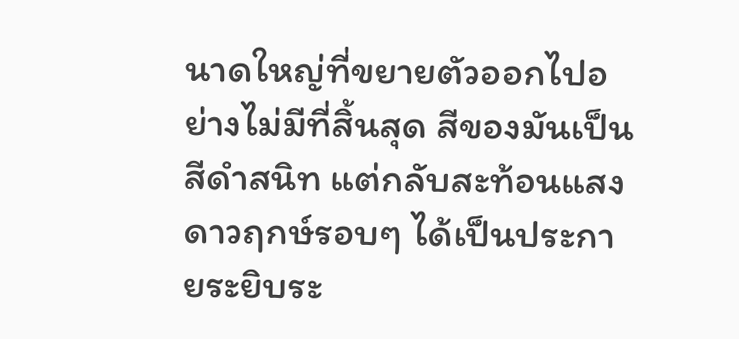นาดใหญ่ที่ขยายตัวออกไปอย่างไม่มีที่สิ้นสุด สีของมันเป็นสีดำสนิท แต่กลับสะท้อนแสงดาวฤกษ์รอบๆ ได้เป็นประกายระยิบระ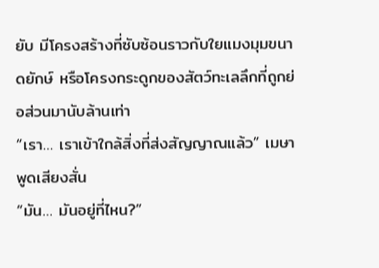ยับ มีโครงสร้างที่ซับซ้อนราวกับใยแมงมุมขนาดยักษ์ หรือโครงกระดูกของสัตว์ทะเลลึกที่ถูกย่อส่วนมานับล้านเท่า
“เรา… เราเข้าใกล้สิ่งที่ส่งสัญญาณแล้ว” เมษาพูดเสียงสั่น
“มัน… มันอยู่ที่ไหน?”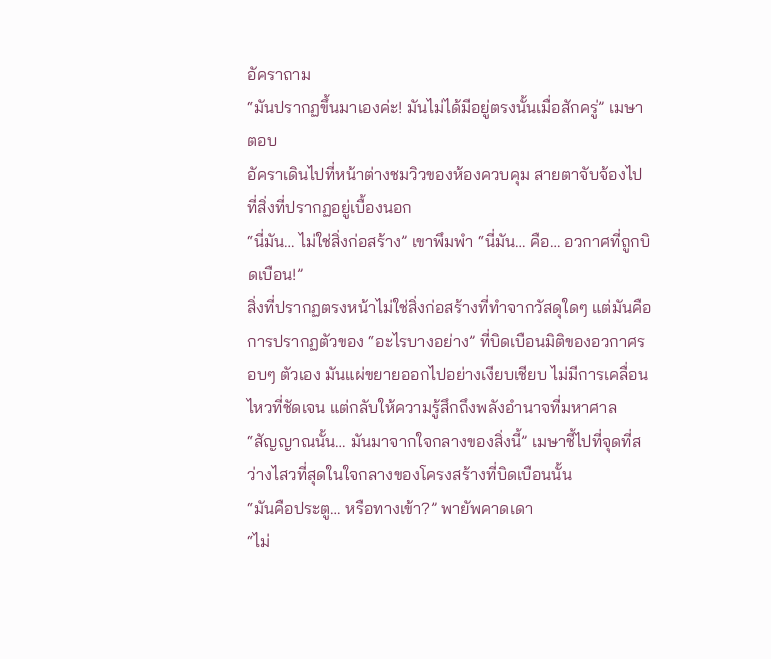อัคราถาม
“มันปรากฏขึ้นมาเองค่ะ! มันไม่ได้มีอยู่ตรงนั้นเมื่อสักครู่” เมษาตอบ
อัคราเดินไปที่หน้าต่างชมวิวของห้องควบคุม สายตาจับจ้องไปที่สิ่งที่ปรากฏอยู่เบื้องนอก
“นี่มัน… ไม่ใช่สิ่งก่อสร้าง” เขาพึมพำ “นี่มัน… คือ… อวกาศที่ถูกบิดเบือน!”
สิ่งที่ปรากฏตรงหน้าไม่ใช่สิ่งก่อสร้างที่ทำจากวัสดุใดๆ แต่มันคือการปรากฏตัวของ “อะไรบางอย่าง” ที่บิดเบือนมิติของอวกาศรอบๆ ตัวเอง มันแผ่ขยายออกไปอย่างเงียบเชียบ ไม่มีการเคลื่อนไหวที่ชัดเจน แต่กลับให้ความรู้สึกถึงพลังอำนาจที่มหาศาล
“สัญญาณนั้น… มันมาจากใจกลางของสิ่งนี้” เมษาชี้ไปที่จุดที่สว่างไสวที่สุดในใจกลางของโครงสร้างที่บิดเบือนนั้น
“มันคือประตู… หรือทางเข้า?” พายัพคาดเดา
“ไม่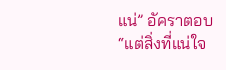แน่” อัคราตอบ “แต่สิ่งที่แน่ใจ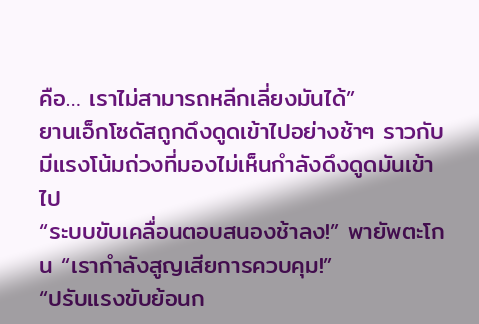คือ… เราไม่สามารถหลีกเลี่ยงมันได้”
ยานเอ็กโซดัสถูกดึงดูดเข้าไปอย่างช้าๆ ราวกับมีแรงโน้มถ่วงที่มองไม่เห็นกำลังดึงดูดมันเข้าไป
“ระบบขับเคลื่อนตอบสนองช้าลง!” พายัพตะโกน “เรากำลังสูญเสียการควบคุม!”
“ปรับแรงขับย้อนก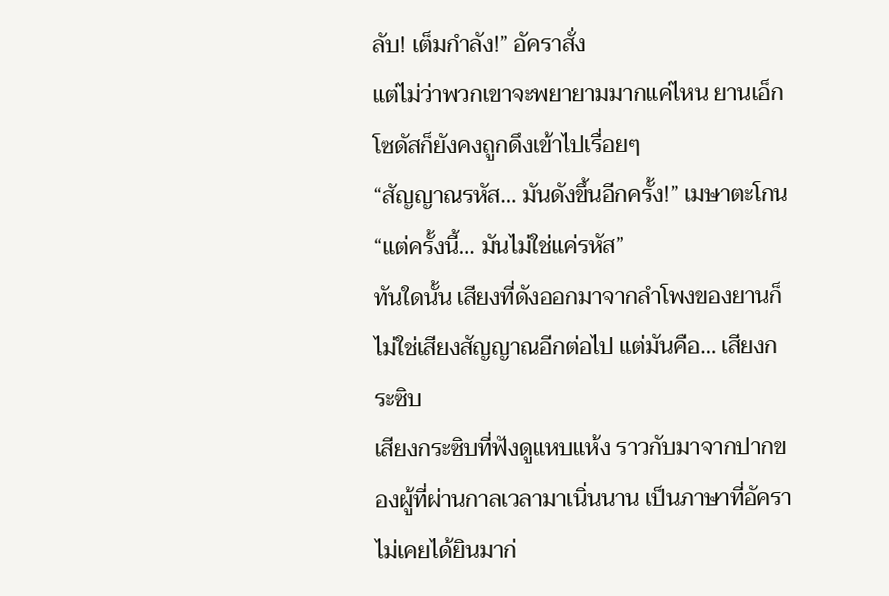ลับ! เต็มกำลัง!” อัคราสั่ง
แต่ไม่ว่าพวกเขาจะพยายามมากแค่ไหน ยานเอ็กโซดัสก็ยังคงถูกดึงเข้าไปเรื่อยๆ
“สัญญาณรหัส… มันดังขึ้นอีกครั้ง!” เมษาตะโกน “แต่ครั้งนี้… มันไม่ใช่แค่รหัส”
ทันใดนั้น เสียงที่ดังออกมาจากลำโพงของยานก็ไม่ใช่เสียงสัญญาณอีกต่อไป แต่มันคือ… เสียงกระซิบ
เสียงกระซิบที่ฟังดูแหบแห้ง ราวกับมาจากปากของผู้ที่ผ่านกาลเวลามาเนิ่นนาน เป็นภาษาที่อัคราไม่เคยได้ยินมาก่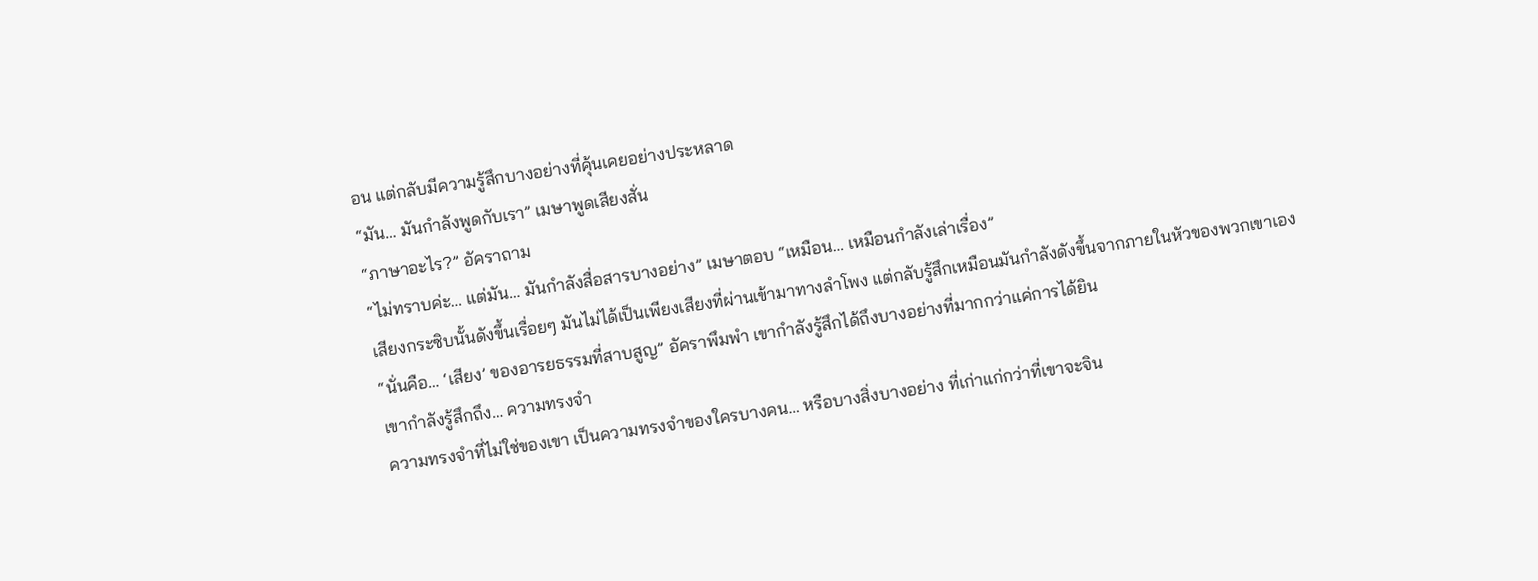อน แต่กลับมีความรู้สึกบางอย่างที่คุ้นเคยอย่างประหลาด
“มัน… มันกำลังพูดกับเรา” เมษาพูดเสียงสั่น
“ภาษาอะไร?” อัคราถาม
“ไม่ทราบค่ะ… แต่มัน… มันกำลังสื่อสารบางอย่าง” เมษาตอบ “เหมือน… เหมือนกำลังเล่าเรื่อง”
เสียงกระซิบนั้นดังขึ้นเรื่อยๆ มันไม่ได้เป็นเพียงเสียงที่ผ่านเข้ามาทางลำโพง แต่กลับรู้สึกเหมือนมันกำลังดังขึ้นจากภายในหัวของพวกเขาเอง
“นั่นคือ… ‘เสียง’ ของอารยธรรมที่สาบสูญ” อัคราพึมพำ เขากำลังรู้สึกได้ถึงบางอย่างที่มากกว่าแค่การได้ยิน
เขากำลังรู้สึกถึง… ความทรงจำ
ความทรงจำที่ไม่ใช่ของเขา เป็นความทรงจำของใครบางคน… หรือบางสิ่งบางอย่าง ที่เก่าแก่กว่าที่เขาจะจิน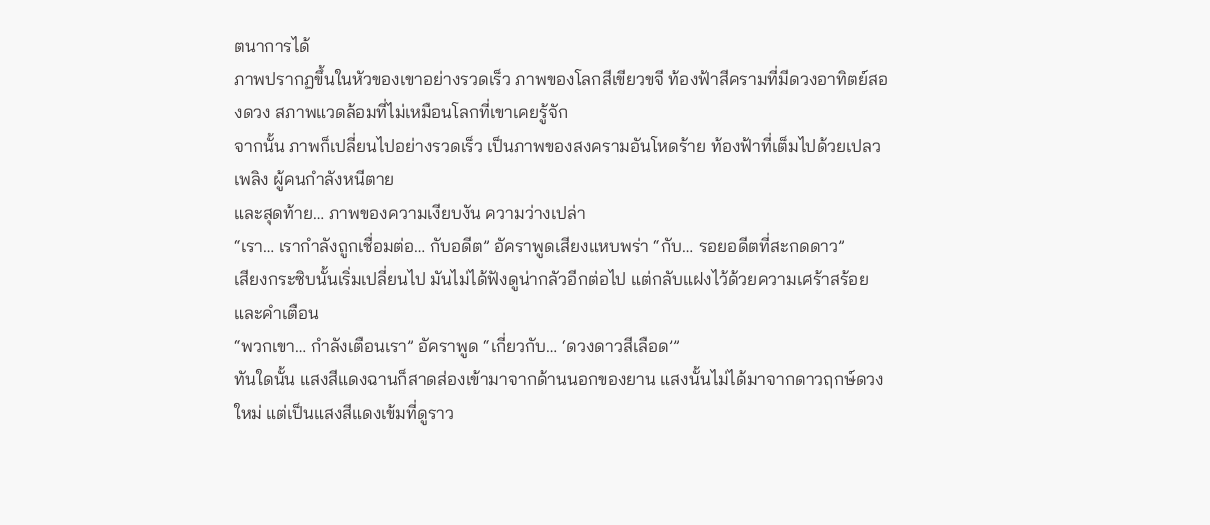ตนาการได้
ภาพปรากฏขึ้นในหัวของเขาอย่างรวดเร็ว ภาพของโลกสีเขียวขจี ท้องฟ้าสีครามที่มีดวงอาทิตย์สองดวง สภาพแวดล้อมที่ไม่เหมือนโลกที่เขาเคยรู้จัก
จากนั้น ภาพก็เปลี่ยนไปอย่างรวดเร็ว เป็นภาพของสงครามอันโหดร้าย ท้องฟ้าที่เต็มไปด้วยเปลวเพลิง ผู้คนกำลังหนีตาย
และสุดท้าย… ภาพของความเงียบงัน ความว่างเปล่า
“เรา… เรากำลังถูกเชื่อมต่อ… กับอดีต” อัคราพูดเสียงแหบพร่า “กับ… รอยอดีตที่สะกดดาว”
เสียงกระซิบนั้นเริ่มเปลี่ยนไป มันไม่ได้ฟังดูน่ากลัวอีกต่อไป แต่กลับแฝงไว้ด้วยความเศร้าสร้อย และคำเตือน
“พวกเขา… กำลังเตือนเรา” อัคราพูด “เกี่ยวกับ… ‘ดวงดาวสีเลือด’”
ทันใดนั้น แสงสีแดงฉานก็สาดส่องเข้ามาจากด้านนอกของยาน แสงนั้นไม่ได้มาจากดาวฤกษ์ดวงใหม่ แต่เป็นแสงสีแดงเข้มที่ดูราว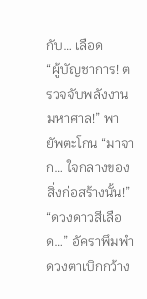กับ… เลือด
“ผู้บัญชาการ! ตรวจจับพลังงานมหาศาล!” พายัพตะโกน “มาจาก… ใจกลางของสิ่งก่อสร้างนั้น!”
“ดวงดาวสีเลือด…” อัคราพึมพำ ดวงตาเบิกกว้าง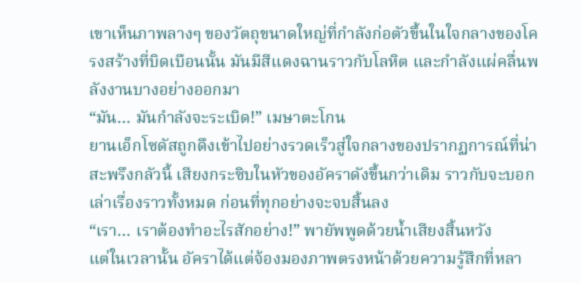เขาเห็นภาพลางๆ ของวัตถุขนาดใหญ่ที่กำลังก่อตัวขึ้นในใจกลางของโครงสร้างที่บิดเบือนนั้น มันมีสีแดงฉานราวกับโลหิต และกำลังแผ่คลื่นพลังงานบางอย่างออกมา
“มัน… มันกำลังจะระเบิด!” เมษาตะโกน
ยานเอ็กโซดัสถูกดึงเข้าไปอย่างรวดเร็วสู่ใจกลางของปรากฏการณ์ที่น่าสะพรึงกลัวนี้ เสียงกระซิบในหัวของอัคราดังขึ้นกว่าเดิม ราวกับจะบอกเล่าเรื่องราวทั้งหมด ก่อนที่ทุกอย่างจะจบสิ้นลง
“เรา… เราต้องทำอะไรสักอย่าง!” พายัพพูดด้วยน้ำเสียงสิ้นหวัง
แต่ในเวลานั้น อัคราได้แต่จ้องมองภาพตรงหน้าด้วยความรู้สึกที่หลา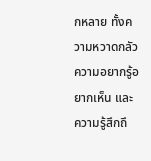กหลาย ทั้งความหวาดกลัว ความอยากรู้อยากเห็น และความรู้สึกถึ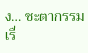ง… ชะตากรรม
เรื่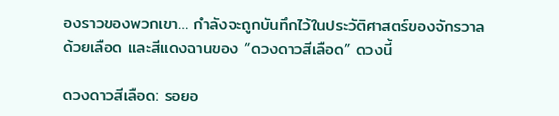องราวของพวกเขา… กำลังจะถูกบันทึกไว้ในประวัติศาสตร์ของจักรวาล ด้วยเลือด และสีแดงฉานของ “ดวงดาวสีเลือด” ดวงนี้

ดวงดาวสีเลือด: รอยอ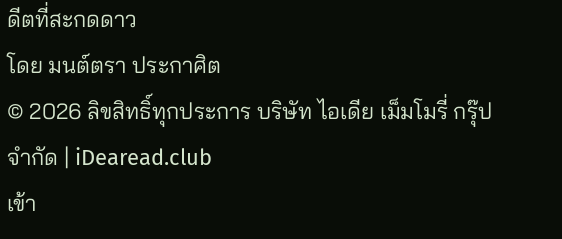ดีตที่สะกดดาว
โดย มนต์ตรา ประกาศิต
© 2026 ลิขสิทธิ์ทุกประการ บริษัท ไอเดีย เม็มโมรี่ กรุ๊ป จำกัด | iDearead.club
เข้า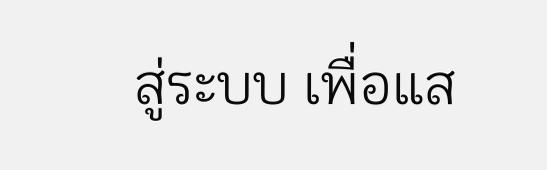สู่ระบบ เพื่อแส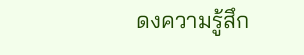ดงความรู้สึก